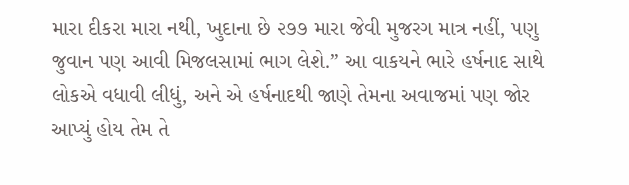મારા દીકરા મારા નથી, ખુદાના છે ૨૭૭ મારા જેવી મુજરગ માત્ર નહીં, પણુ જુવાન પણ આવી મિજલસામાં ભાગ લેશે.” આ વાકયને ભારે હર્ષનાદ સાથે લોકએ વધાવી લીધું, અને એ હર્ષનાદથી જાણે તેમના અવાજમાં પણ જોર આપ્યું હોય તેમ તે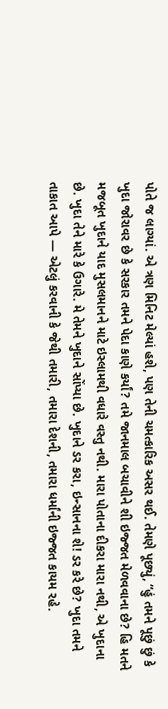પોતે જ લાગ્યાં. એ ત્રણ મિનિટ મેલ્યાં હશે, પણ તેની ચમત્કારિક અસર થઈ. તેમણે પૂછ્યું, “હું તમને પૂછું છું કે ખુદા જોરાવર છે કે સરકાર તમને પેદા કાણે કર્યાં? તમે જાનમાલ બચાવીને શી ઇજ્જત મેળવવાના છે? હિ મતને મજબૂત ખુદાને યાદ મુસલમાનને માટે ઇસ્લામથી વધારે વસ્તુ નથી. મારા પોતાના દીકરા મારા નથી, એ ખુદાના છે. ખુદા તેને મારે કે ઉગારે. મે તેમને ખુદાને સોંપ્યા છે. ખુદાને ડર કરા, ઇન્સાનના શે! ડર કરે છે? ખુદા તમને તાકાત આપે — એટલું કરવાની કે જેથી તમારી, તમારા દેશની, તમારા ધર્માંની ઇજ્જત કાયમ રહે.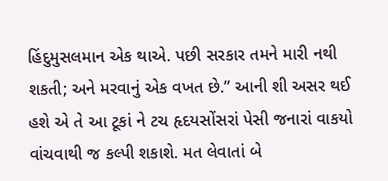હિંદુમુસલમાન એક થાએ. પછી સરકાર તમને મારી નથી શકતી; અને મરવાનું એક વખત છે.” આની શી અસર થઈ હશે એ તે આ ટૂકાં ને ટચ હૃદયસોંસરાં પેસી જનારાં વાકયો વાંચવાથી જ કલ્પી શકાશે. મત લેવાતાં બે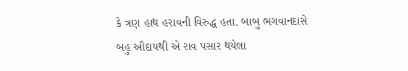કે ત્રણ હાથ હરાવની વિરુદ્ધ હતા. બાબુ ભગવાનદાસે બહુ ઔદાયથી એ રાવ પસાર થયેલા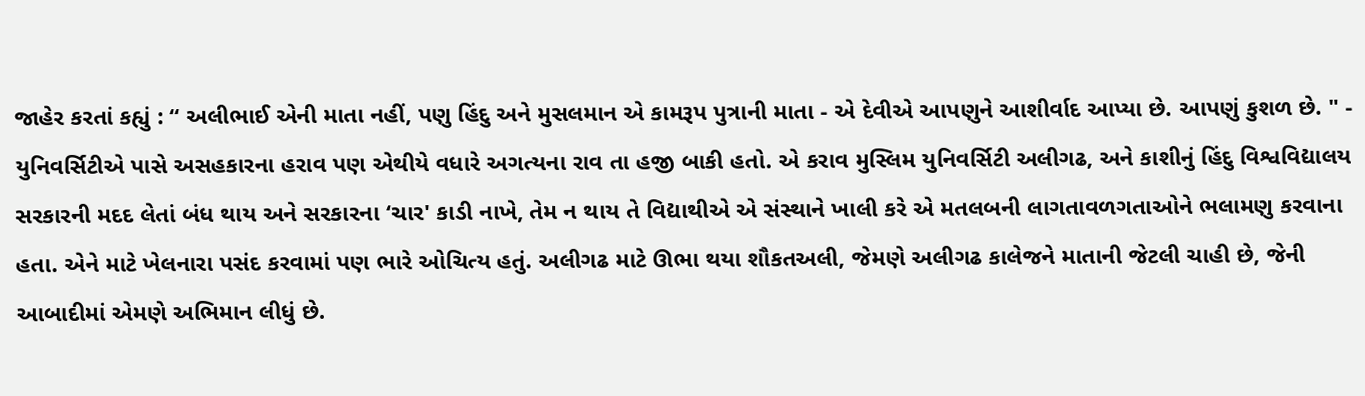જાહેર કરતાં કહ્યું : “ અલીભાઈ એની માતા નહીં, પણુ હિંદુ અને મુસલમાન એ કામરૂપ પુત્રાની માતા - એ દેવીએ આપણુને આશીર્વાદ આપ્યા છે. આપણું કુશળ છે. " - યુનિવર્સિટીએ પાસે અસહકારના હરાવ પણ એથીયે વધારે અગત્યના રાવ તા હજી બાકી હતો. એ કરાવ મુસ્લિમ યુનિવર્સિટી અલીગઢ, અને કાશીનું હિંદુ વિશ્વવિદ્યાલય સરકારની મદદ લેતાં બંધ થાય અને સરકારના ‘ચાર' કાડી નાખે, તેમ ન થાય તે વિદ્યાથીએ એ સંસ્થાને ખાલી કરે એ મતલબની લાગતાવળગતાઓને ભલામણુ કરવાના હતા. એને માટે ખેલનારા પસંદ કરવામાં પણ ભારે ઓચિત્ય હતું. અલીગઢ માટે ઊભા થયા શૌકતઅલી, જેમણે અલીગઢ કાલેજને માતાની જેટલી ચાહી છે, જેની આબાદીમાં એમણે અભિમાન લીધું છે.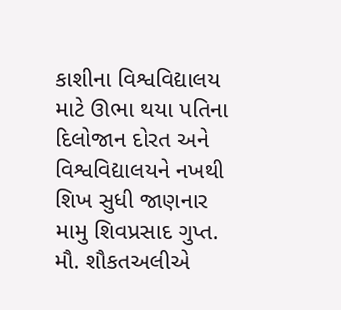કાશીના વિશ્વવિદ્યાલય માટે ઊભા થયા પતિના દિલોજાન દોરત અને વિશ્વવિદ્યાલયને નખથી શિખ સુધી જાણનાર મામુ શિવપ્રસાદ ગુપ્ત. મૌ. શૌકતઅલીએ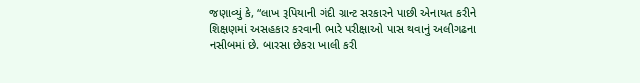જણાવ્યું કે, “લાખ રૂપિયાની ગંદી ગ્રાન્ટ સરકારને પાછી એનાયત કરીને શિક્ષણમાં અસહકાર કરવાની ભારે પરીક્ષાઓ પાસ થવાનું અલીગઢના નસીબમાં છે. બારસા છેકરા ખાલી કરી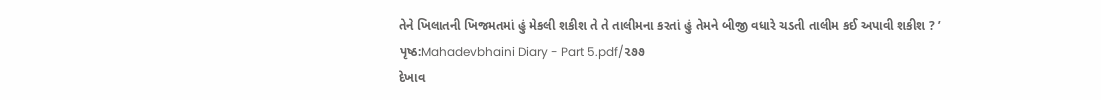તેને ખિલાતની ખિજમતમાં હું મેકલી શકીશ તે તે તાલીમના કરતાં હું તેમને બીજી વધારે ચડતી તાલીમ કઈ અપાવી શકીશ ? ’
પૃષ્ઠ:Mahadevbhaini Diary - Part 5.pdf/૨૭૭
દેખાવ